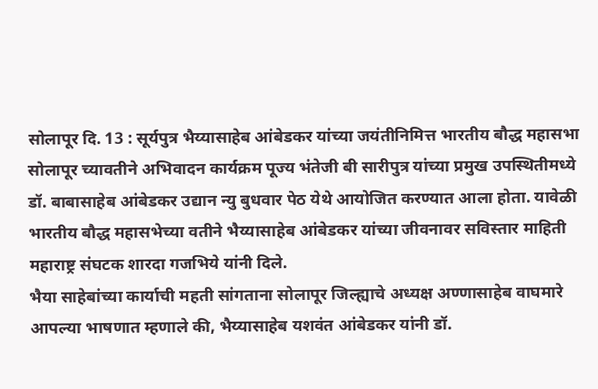सोलापूर दि. 13 : सूर्यपुत्र भैय्यासाहेब आंबेडकर यांच्या जयंतीनिमित्त भारतीय बौद्ध महासभा सोलापूर च्यावतीने अभिवादन कार्यक्रम पूज्य भंतेजी बी सारीपुत्र यांच्या प्रमुख उपस्थितीमध्ये डॉ. बाबासाहेब आंबेडकर उद्यान न्यु बुधवार पेठ येथे आयोजित करण्यात आला होता. यावेळी भारतीय बौद्ध महासभेच्या वतीने भैय्यासाहेब आंबेडकर यांच्या जीवनावर सविस्तार माहिती महाराष्ट्र संघटक शारदा गजभिये यांनी दिले.
भैया साहेबांच्या कार्याची महती सांगताना सोलापूर जिल्ह्याचे अध्यक्ष अण्णासाहेब वाघमारे आपल्या भाषणात म्हणाले की, भैय्यासाहेब यशवंत आंबेडकर यांनी डॉ.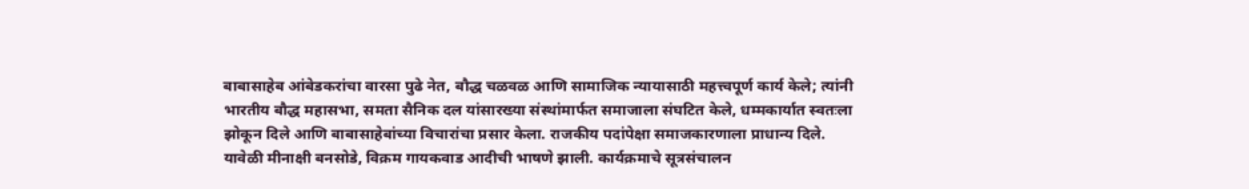बाबासाहेब आंबेडकरांचा वारसा पुढे नेत, बौद्ध चळवळ आणि सामाजिक न्यायासाठी महत्त्वपूर्ण कार्य केले; त्यांनी भारतीय बौद्ध महासभा, समता सैनिक दल यांसारख्या संस्थांमार्फत समाजाला संघटित केले, धम्मकार्यात स्वतःला झोकून दिले आणि बाबासाहेबांच्या विचारांचा प्रसार केला. राजकीय पदांपेक्षा समाजकारणाला प्राधान्य दिले.
यावेळी मीनाक्षी बनसोडे, विक्रम गायकवाड आदीची भाषणे झाली. कार्यक्रमाचे सूत्रसंचालन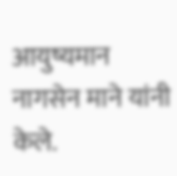आयुष्यमान नागसेन माने यांनी केले.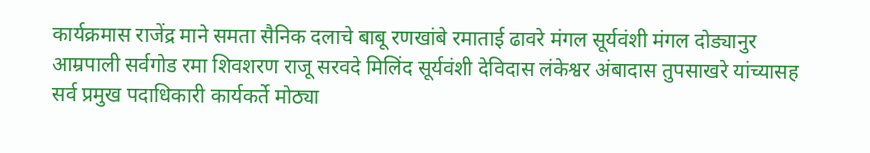कार्यक्रमास राजेंद्र माने समता सैनिक दलाचे बाबू रणखांबे रमाताई ढावरे मंगल सूर्यवंशी मंगल दोड्यानुर आम्रपाली सर्वगोड रमा शिवशरण राजू सरवदे मिलिंद सूर्यवंशी देविदास लंकेश्वर अंबादास तुपसाखरे यांच्यासह सर्व प्रमुख पदाधिकारी कार्यकर्ते मोठ्या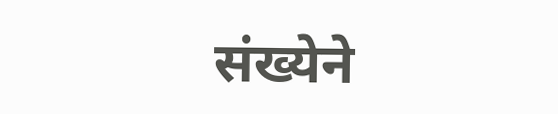संख्येने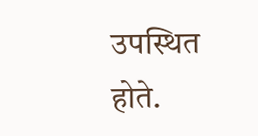उपस्थित होते.